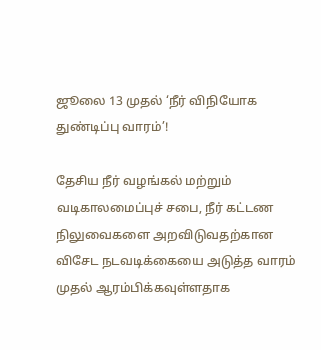ஜூலை 13 முதல் ‘நீர் விநியோக துண்டிப்பு வாரம்’!

தேசிய நீர் வழங்கல் மற்றும் வடிகாலமைப்புச் சபை, நீர் கட்டண நிலுவைகளை அறவிடுவதற்கான விசேட நடவடிக்கையை அடுத்த வாரம் முதல் ஆரம்பிக்கவுள்ளதாக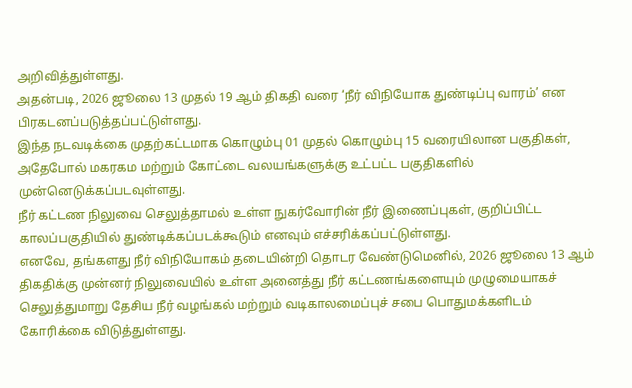அறிவித்துள்ளது.
அதன்படி, 2026 ஜூலை 13 முதல் 19 ஆம் திகதி வரை ‘நீர் விநியோக துண்டிப்பு வாரம்’ என பிரகடனப்படுத்தப்பட்டுள்ளது.
இந்த நடவடிக்கை முதற்கட்டமாக கொழும்பு 01 முதல் கொழும்பு 15 வரையிலான பகுதிகள், அதேபோல் மகரகம மற்றும் கோட்டை வலயங்களுக்கு உட்பட்ட பகுதிகளில் முன்னெடுக்கப்படவுள்ளது.
நீர் கட்டண நிலுவை செலுத்தாமல் உள்ள நுகர்வோரின் நீர் இணைப்புகள், குறிப்பிட்ட காலப்பகுதியில் துண்டிக்கப்படக்கூடும் எனவும் எச்சரிக்கப்பட்டுள்ளது.
எனவே, தங்களது நீர் விநியோகம் தடையின்றி தொடர வேண்டுமெனில், 2026 ஜூலை 13 ஆம் திகதிக்கு முன்னர் நிலுவையில் உள்ள அனைத்து நீர் கட்டணங்களையும் முழுமையாகச் செலுத்துமாறு தேசிய நீர் வழங்கல் மற்றும் வடிகாலமைப்புச் சபை பொதுமக்களிடம் கோரிக்கை விடுத்துள்ளது.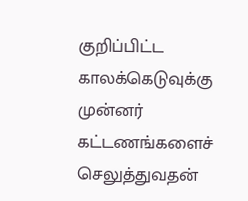குறிப்பிட்ட காலக்கெடுவுக்கு முன்னர் கட்டணங்களைச் செலுத்துவதன்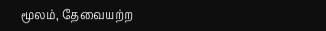மூலம், தேவையற்ற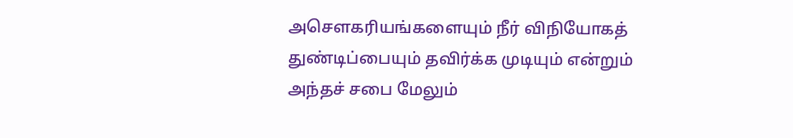அசௌகரியங்களையும் நீர் விநியோகத் துண்டிப்பையும் தவிர்க்க முடியும் என்றும் அந்தச் சபை மேலும்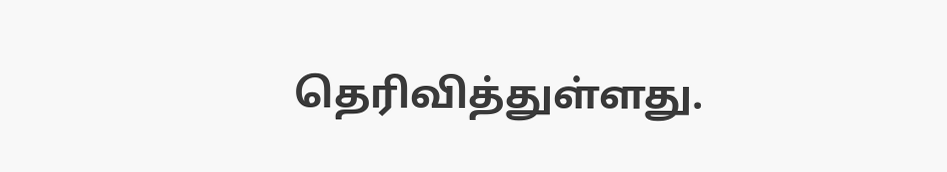தெரிவித்துள்ளது.